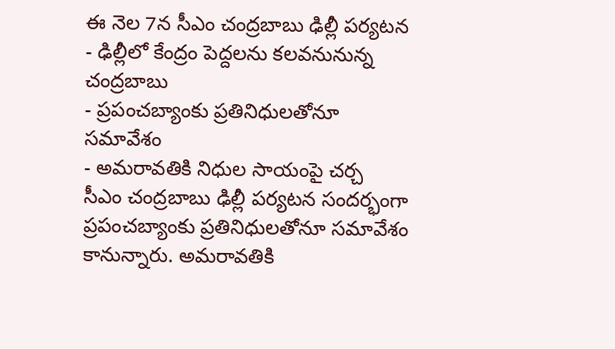ఈ నెల 7న సీఎం చంద్రబాబు ఢిల్లీ పర్యటన
- ఢిల్లీలో కేంద్రం పెద్దలను కలవనునున్న చంద్రబాబు
- ప్రపంచబ్యాంకు ప్రతినిధులతోనూ సమావేశం
- అమరావతికి నిధుల సాయంపై చర్చ
సీఎం చంద్రబాబు ఢిల్లీ పర్యటన సందర్భంగా ప్రపంచబ్యాంకు ప్రతినిధులతోనూ సమావేశం కానున్నారు. అమరావతికి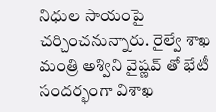నిధుల సాయంపై చర్చించనున్నారు. రైల్వే శాఖ మంత్రి అశ్విని వైష్ణవ్ తో భేటీ సందర్భంగా విశాఖ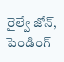రైల్వే జోన్, పెండింగ్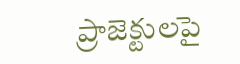ప్రాజెక్టులపై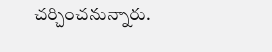చర్చించనున్నారు.